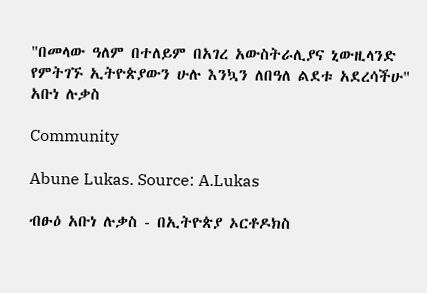"በመላው ዓለም በተለይም በአገረ አውስትራሊያና ኒውዚላንድ የምትገኙ ኢትዮጵያውን ሁሉ እንኳን ለበዓለ ልደቱ አደረሳችሁ" አቡነ ሉቃስ

Community

Abune Lukas. Source: A.Lukas

ብፁዕ አቡነ ሉቃስ - በኢትዮጵያ ኦርቶዶክስ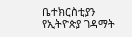ቤተክርስቲያን የኢትዮጵያ ገዳማት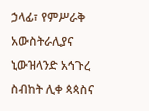ኃላፊ፣ የምሥራቅ አውስትራሊያና ኒውዝላንድ አኅጉረ ስብከት ሊቀ ጳጳስና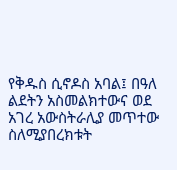የቅዱስ ሲኖዶስ አባል፤ በዓለ ልደትን አስመልክተውና ወደ አገረ አውስትራሊያ መጥተው ስለሚያበረክቱት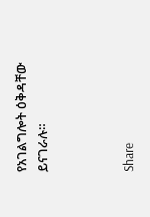የአገልግሎት ዕቅዳቸው ይናገራሉ።



Share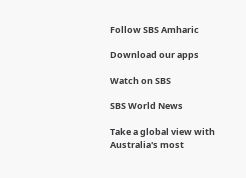Follow SBS Amharic

Download our apps

Watch on SBS

SBS World News

Take a global view with Australia's most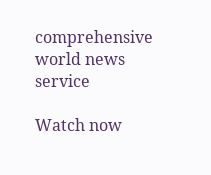comprehensive world news service

Watch now